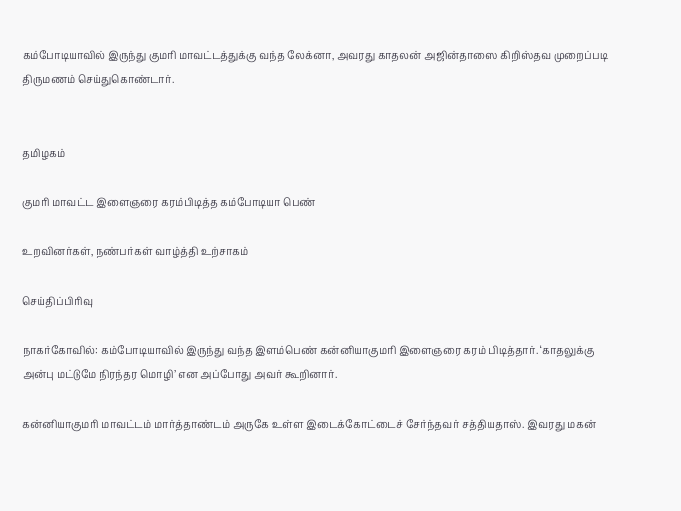கம்போடியாவில் இருந்து குமரி மாவட்டத்துக்கு வந்த லேக்னா, அவரது காதலன் அஜின்தாஸை கிறிஸ்தவ முறைப்படி திருமணம் செய்துகொண்டார்.


தமிழகம்

குமரி மாவட்ட இளைஞரை கரம்பிடித்த கம்போடியா பெண்

உறவினர்கள், நண்பர்கள் வாழ்த்தி உற்சாகம்

செய்திப்பிரிவு

நாகர்கோவில்: கம்போடியாவில் இருந்து வந்த இளம்பெண் கன்னியாகுமரி இளைஞரை கரம் பிடித்தார். ‘காதலுக்கு அன்பு மட்டுமே நிரந்தர மொழி’ என அப்போது அவர் கூறினார்.

கன்னியாகுமரி மாவட்டம் மார்த்தாண்டம் அருகே உள்ள இடைக்கோட்டைச் சேர்ந்தவர் சத்தியதாஸ். இவரது மகன்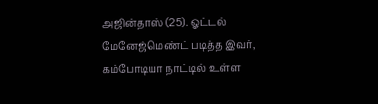அஜின்தாஸ் (25). ஓட்டல் மேனேஜ்மெண்ட் படித்த இவர், கம்போடியா நாட்டில் உள்ள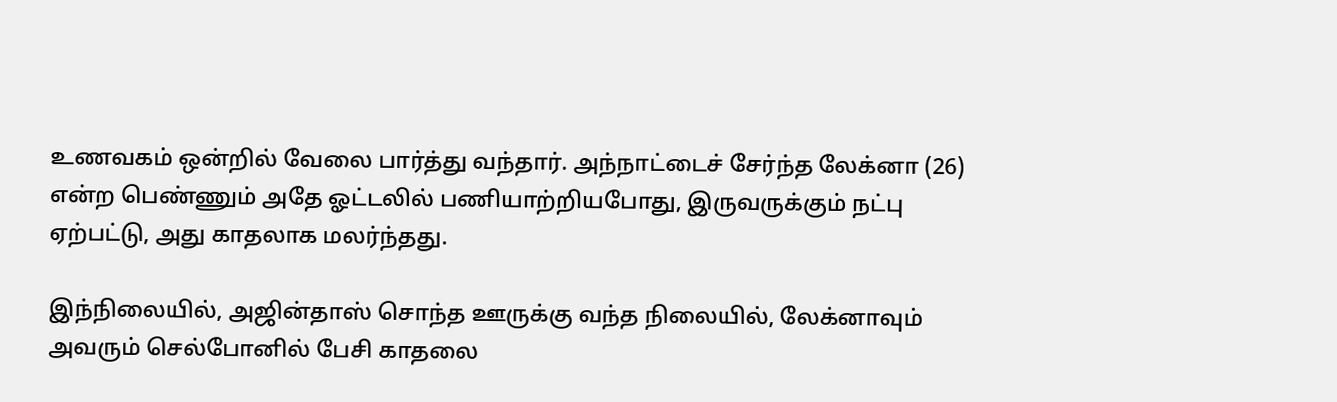உணவகம் ஒன்றில் வேலை பார்த்து வந்தார். அந்நாட்டைச் சேர்ந்த லேக்னா (26) என்ற பெண்ணும் அதே ஓட்டலில் பணியாற்றியபோது, இருவருக்கும் நட்பு ஏற்பட்டு, அது காதலாக மலர்ந்தது.

இந்நிலையில், அஜின்தாஸ் சொந்த ஊருக்கு வந்த நிலையில், லேக்னாவும் அவரும் செல்போனில் பேசி காதலை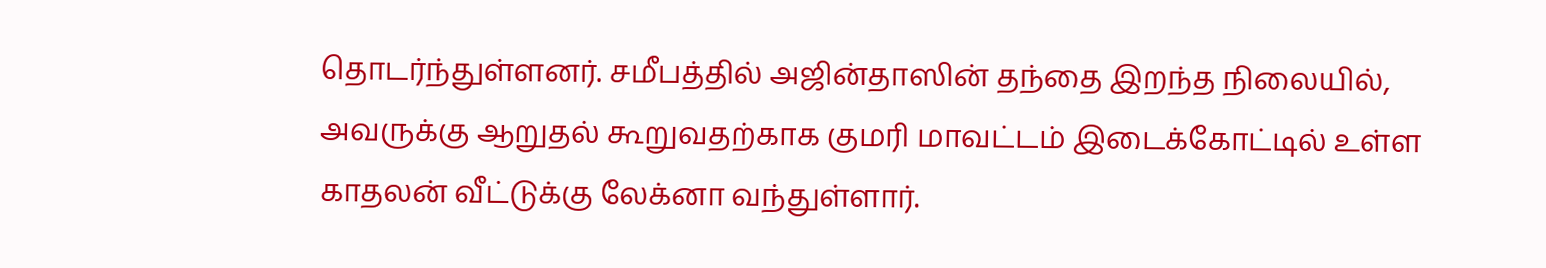தொடர்ந்துள்ளனர். சமீபத்தில் அஜின்தாஸின் தந்தை இறந்த நிலையில், அவருக்கு ஆறுதல் கூறுவதற்காக குமரி மாவட்டம் இடைக்கோட்டில் உள்ள காதலன் வீட்டுக்கு லேக்னா வந்துள்ளார்.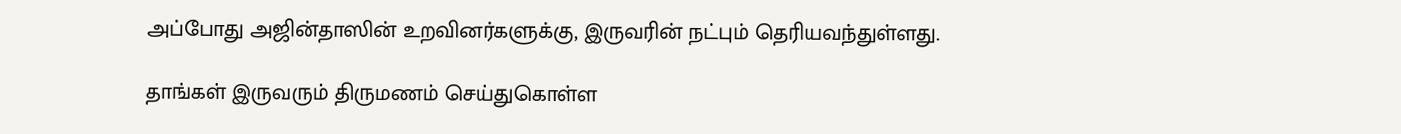அப்போது அஜின்தாஸின் உறவினர்களுக்கு, இருவரின் நட்பும் தெரியவந்துள்ளது.

தாங்கள் இருவரும் திருமணம் செய்துகொள்ள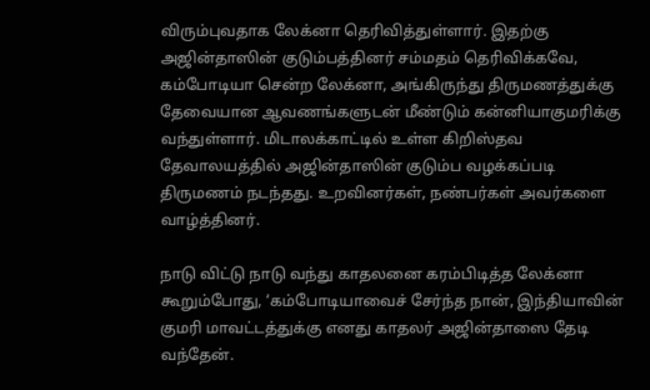விரும்புவதாக லேக்னா தெரிவித்துள்ளார். இதற்கு அஜின்தாஸின் குடும்பத்தினர் சம்மதம் தெரிவிக்கவே, கம்போடியா சென்ற லேக்னா, அங்கிருந்து திருமணத்துக்கு தேவையான ஆவணங்களுடன் மீண்டும் கன்னியாகுமரிக்கு வந்துள்ளார். மிடாலக்காட்டில் உள்ள கிறிஸ்தவ தேவாலயத்தில் அஜின்தாஸின் குடும்ப வழக்கப்படி திருமணம் நடந்தது. உறவினர்கள், நண்பர்கள் அவர்களை வாழ்த்தினர்.

நாடு விட்டு நாடு வந்து காதலனை கரம்பிடித்த லேக்னா கூறும்போது, ‘கம்போடியாவைச் சேர்ந்த நான், இந்தியாவின் குமரி மாவட்டத்துக்கு எனது காதலர் அஜின்தாஸை தேடி வந்தேன்.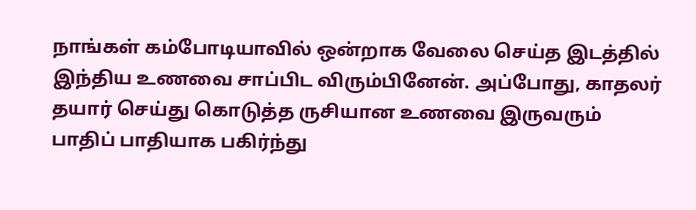நாங்கள் கம்போடியாவில் ஒன்றாக வேலை செய்த இடத்தில் இந்திய உணவை சாப்பிட விரும்பினேன். அப்போது, காதலர் தயார் செய்து கொடுத்த ருசியான உணவை இருவரும் பாதிப் பாதியாக பகிர்ந்து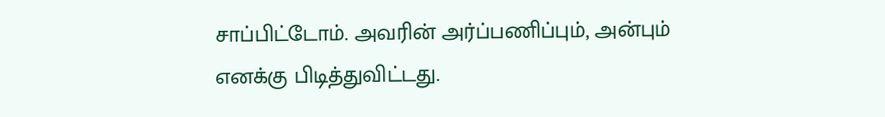சாப்பிட்டோம். அவரின் அர்ப்பணிப்பும், அன்பும் எனக்கு பிடித்துவிட்டது.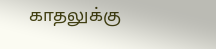காதலுக்கு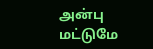அன்பு மட்டுமே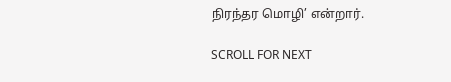நிரந்தர மொழி’ என்றார்.

SCROLL FOR NEXT